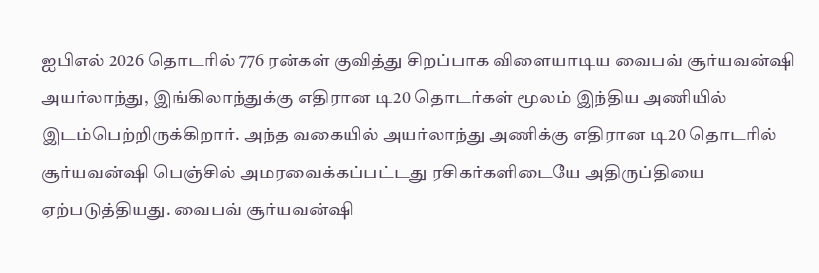ஐபிஎல் 2026 தொடரில் 776 ரன்கள் குவித்து சிறப்பாக விளையாடிய வைபவ் சூர்யவன்ஷி அயர்லாந்து, இங்கிலாந்துக்கு எதிரான டி20 தொடர்கள் மூலம் இந்திய அணியில் இடம்பெற்றிருக்கிறார். அந்த வகையில் அயர்லாந்து அணிக்கு எதிரான டி20 தொடரில் சூர்யவன்ஷி பெஞ்சில் அமரவைக்கப்பட்டது ரசிகர்களிடையே அதிருப்தியை ஏற்படுத்தியது. வைபவ் சூர்யவன்ஷி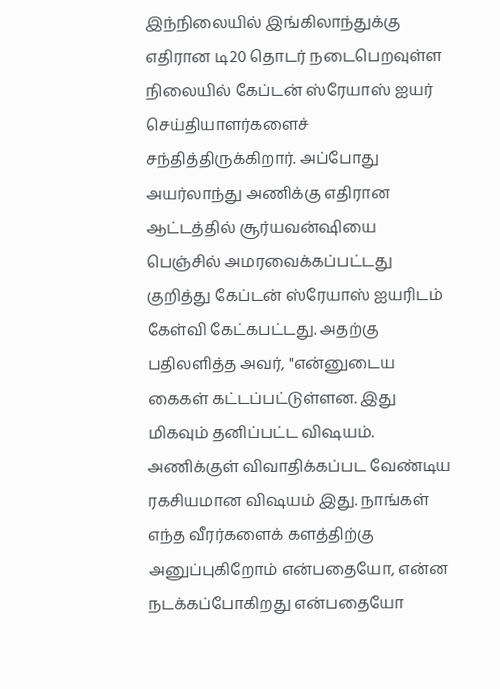இந்நிலையில் இங்கிலாந்துக்கு எதிரான டி20 தொடர் நடைபெறவுள்ள நிலையில் கேப்டன் ஸ்ரேயாஸ் ஐயர் செய்தியாளர்களைச் சந்தித்திருக்கிறார். அப்போது அயர்லாந்து அணிக்கு எதிரான ஆட்டத்தில் சூர்யவன்ஷியை பெஞ்சில் அமரவைக்கப்பட்டது குறித்து கேப்டன் ஸ்ரேயாஸ் ஐயரிடம் கேள்வி கேட்கபட்டது. அதற்கு பதிலளித்த அவர், "என்னுடைய கைகள் கட்டப்பட்டுள்ளன. இது மிகவும் தனிப்பட்ட விஷயம். அணிக்குள் விவாதிக்கப்பட வேண்டிய ரகசியமான விஷயம் இது. நாங்கள் எந்த வீரர்களைக் களத்திற்கு அனுப்புகிறோம் என்பதையோ, என்ன நடக்கப்போகிறது என்பதையோ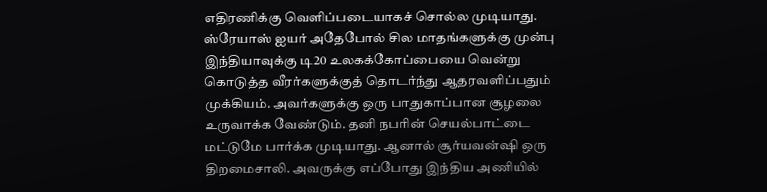எதிரணிக்கு வெளிப்படையாகச் சொல்ல முடியாது. ஸ்ரேயாஸ் ஐயர் அதேபோல் சில மாதங்களுக்கு முன்பு இந்தியாவுக்கு டி20 உலகக்கோப்பையை வென்று கொடுத்த வீரர்களுக்குத் தொடர்ந்து ஆதரவளிப்பதும் முக்கியம். அவர்களுக்கு ஒரு பாதுகாப்பான சூழலை உருவாக்க வேண்டும். தனி நபரின் செயல்பாட்டை மட்டுமே பார்க்க முடியாது. ஆனால் சூர்யவன்ஷி ஒரு திறமைசாலி. அவருக்கு எப்போது இந்திய அணியில்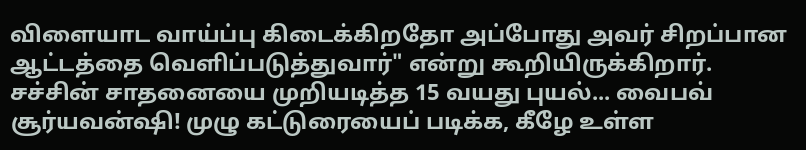விளையாட வாய்ப்பு கிடைக்கிறதோ அப்போது அவர் சிறப்பான ஆட்டத்தை வெளிப்படுத்துவார்" என்று கூறியிருக்கிறார். சச்சின் சாதனையை முறியடித்த 15 வயது புயல்... வைபவ் சூர்யவன்ஷி! முழு கட்டுரையைப் படிக்க, கீழே உள்ள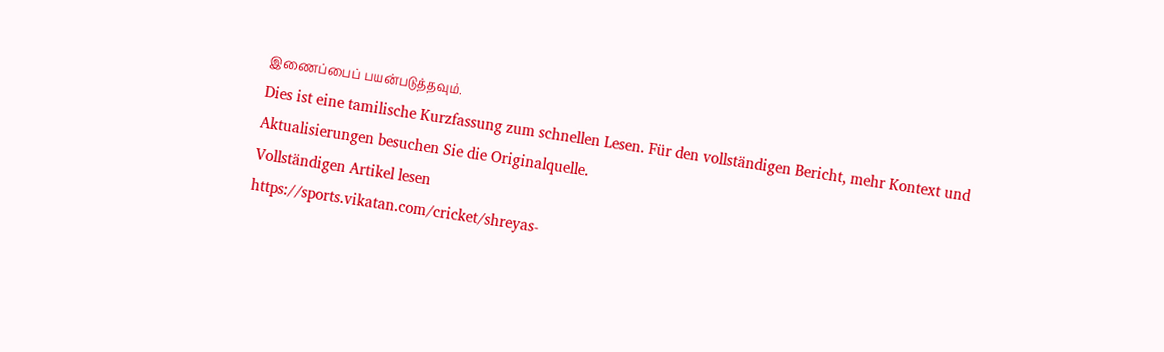இணைப்பைப் பயன்படுத்தவும்.
Dies ist eine tamilische Kurzfassung zum schnellen Lesen. Für den vollständigen Bericht, mehr Kontext und Aktualisierungen besuchen Sie die Originalquelle.
Vollständigen Artikel lesen
https://sports.vikatan.com/cricket/shreyas-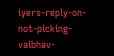iyers-reply-on-not-picking-vaibhav-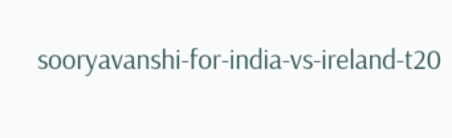sooryavanshi-for-india-vs-ireland-t20